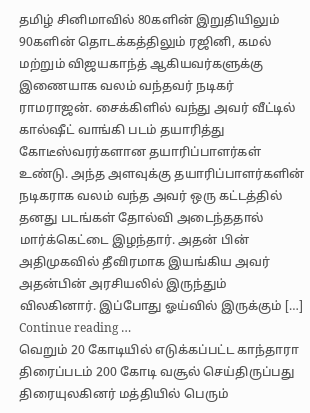தமிழ் சினிமாவில் 80களின் இறுதியிலும் 90களின் தொடக்கத்திலும் ரஜினி, கமல் மற்றும் விஜயகாந்த் ஆகியவர்களுக்கு இணையாக வலம் வந்தவர் நடிகர் ராமராஜன். சைக்கிளில் வந்து அவர் வீட்டில் கால்ஷீட் வாங்கி படம் தயாரித்து கோடீஸ்வரர்களான தயாரிப்பாளர்கள் உண்டு. அந்த அளவுக்கு தயாரிப்பாளர்களின் நடிகராக வலம் வந்த அவர் ஒரு கட்டத்தில் தனது படங்கள் தோல்வி அடைந்ததால் மார்க்கெட்டை இழந்தார். அதன் பின் அதிமுகவில் தீவிரமாக இயங்கிய அவர் அதன்பின் அரசியலில் இருந்தும் விலகினார். இப்போது ஓய்வில் இருக்கும் […]
Continue reading …
வெறும் 20 கோடியில் எடுக்கப்பட்ட காந்தாரா திரைப்படம் 200 கோடி வசூல் செய்திருப்பது திரையுலகினர் மத்தியில் பெரும்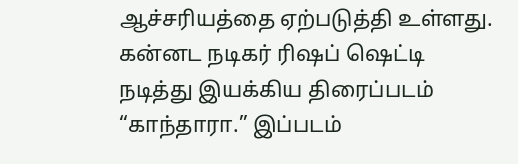ஆச்சரியத்தை ஏற்படுத்தி உள்ளது. கன்னட நடிகர் ரிஷப் ஷெட்டி நடித்து இயக்கிய திரைப்படம் “காந்தாரா.” இப்படம்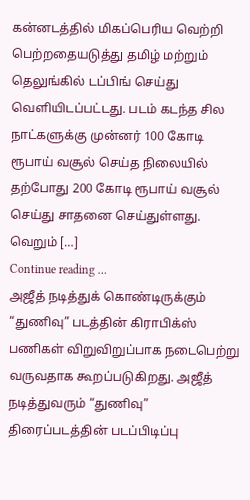கன்னடத்தில் மிகப்பெரிய வெற்றி பெற்றதையடுத்து தமிழ் மற்றும் தெலுங்கில் டப்பிங் செய்து வெளியிடப்பட்டது. படம் கடந்த சில நாட்களுக்கு முன்னர் 100 கோடி ரூபாய் வசூல் செய்த நிலையில் தற்போது 200 கோடி ரூபாய் வசூல் செய்து சாதனை செய்துள்ளது. வெறும் […]
Continue reading …
அஜீத் நடித்துக் கொண்டிருக்கும் “துணிவு” படத்தின் கிராபிக்ஸ் பணிகள் விறுவிறுப்பாக நடைபெற்று வருவதாக கூறப்படுகிறது. அஜீத் நடித்துவரும் “துணிவு” திரைப்படத்தின் படப்பிடிப்பு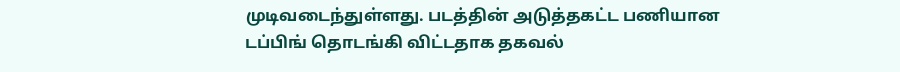முடிவடைந்துள்ளது. படத்தின் அடுத்தகட்ட பணியான டப்பிங் தொடங்கி விட்டதாக தகவல்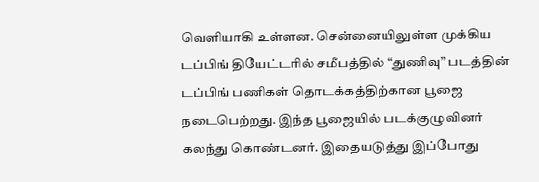வெளியாகி உள்ளன. சென்னையிலுள்ள முக்கிய டப்பிங் தியேட்டரில் சமீபத்தில் “துணிவு” படத்தின் டப்பிங் பணிகள் தொடக்கத்திற்கான பூஜை நடைபெற்றது. இந்த பூஜையில் படக்குழுவினர் கலந்து கொண்டனர். இதையடுத்து இப்போது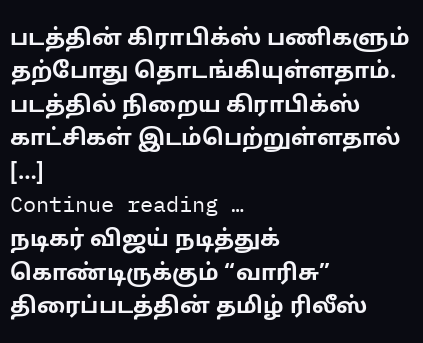படத்தின் கிராபிக்ஸ் பணிகளும் தற்போது தொடங்கியுள்ளதாம். படத்தில் நிறைய கிராபிக்ஸ் காட்சிகள் இடம்பெற்றுள்ளதால் […]
Continue reading …
நடிகர் விஜய் நடித்துக் கொண்டிருக்கும் “வாரிசு” திரைப்படத்தின் தமிழ் ரிலீஸ்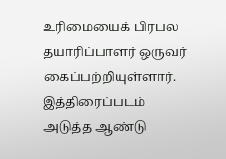உரிமையைக் பிரபல தயாரிப்பாளர் ஒருவர் கைப்பற்றியுள்ளார். இத்திரைப்படம் அடுத்த ஆண்டு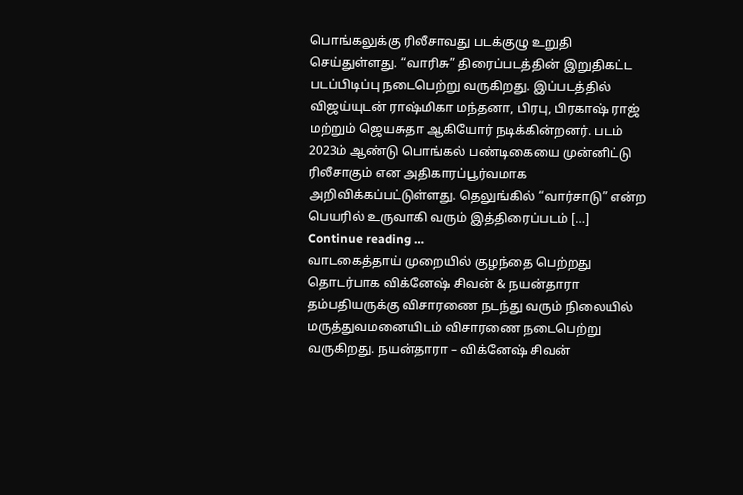பொங்கலுக்கு ரிலீசாவது படக்குழு உறுதி செய்துள்ளது. “வாரிசு” திரைப்படத்தின் இறுதிகட்ட படப்பிடிப்பு நடைபெற்று வருகிறது. இப்படத்தில் விஜய்யுடன் ராஷ்மிகா மந்தனா, பிரபு, பிரகாஷ் ராஜ் மற்றும் ஜெயசுதா ஆகியோர் நடிக்கின்றனர். படம் 2023ம் ஆண்டு பொங்கல் பண்டிகையை முன்னிட்டு ரிலீசாகும் என அதிகாரப்பூர்வமாக அறிவிக்கப்பட்டுள்ளது. தெலுங்கில் “வார்சாடு” என்ற பெயரில் உருவாகி வரும் இத்திரைப்படம் […]
Continue reading …
வாடகைத்தாய் முறையில் குழந்தை பெற்றது தொடர்பாக விக்னேஷ் சிவன் & நயன்தாரா தம்பதியருக்கு விசாரணை நடந்து வரும் நிலையில் மருத்துவமனையிடம் விசாரணை நடைபெற்று வருகிறது. நயன்தாரா – விக்னேஷ் சிவன்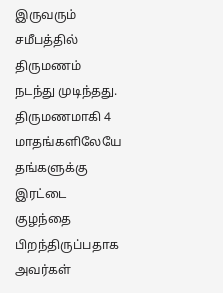இருவரும் சமீபத்தில் திருமணம் நடந்து முடிந்தது. திருமணமாகி 4 மாதங்களிலேயே தங்களுக்கு இரட்டை குழந்தை பிறந்திருப்பதாக அவர்கள்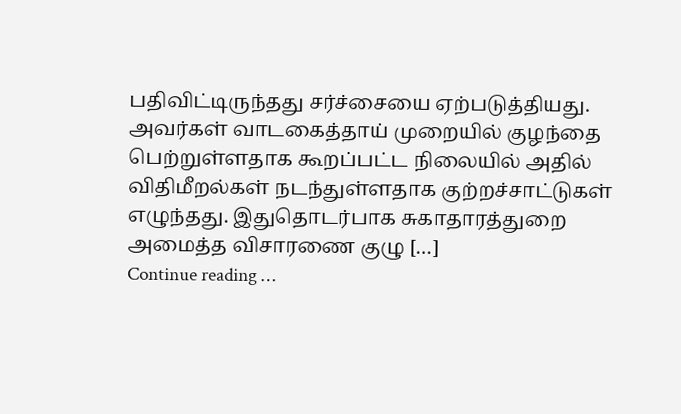பதிவிட்டிருந்தது சர்ச்சையை ஏற்படுத்தியது. அவர்கள் வாடகைத்தாய் முறையில் குழந்தை பெற்றுள்ளதாக கூறப்பட்ட நிலையில் அதில் விதிமீறல்கள் நடந்துள்ளதாக குற்றச்சாட்டுகள் எழுந்தது. இதுதொடர்பாக சுகாதாரத்துறை அமைத்த விசாரணை குழு […]
Continue reading …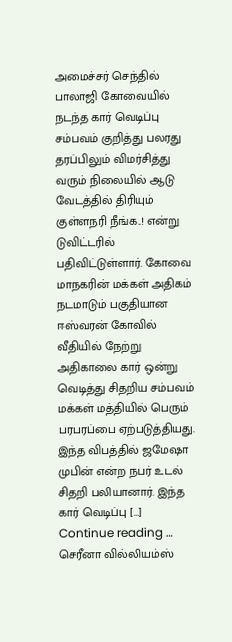அமைச்சர் செந்தில் பாலாஜி கோவையில் நடந்த கார் வெடிப்பு சம்பவம் குறித்து பலரது தரப்பிலும் விமர்சித்து வரும் நிலையில் ஆடு வேடத்தில் திரியும் குள்ளநரி நீங்க..! என்று டுவிட்டரில் பதிவிட்டுள்ளார். கோவை மாநகரின் மக்கள் அதிகம் நடமாடும் பகுதியான ஈஸ்வரன் கோவில் வீதியில் நேற்று அதிகாலை கார் ஒன்று வெடித்து சிதறிய சம்பவம் மக்கள் மத்தியில் பெரும் பரபரப்பை ஏற்படுத்தியது. இந்த விபத்தில் ஜமேஷா முபின் என்ற நபர் உடல் சிதறி பலியானார். இந்த கார் வெடிப்பு […]
Continue reading …
செரீனா வில்லியம்ஸ்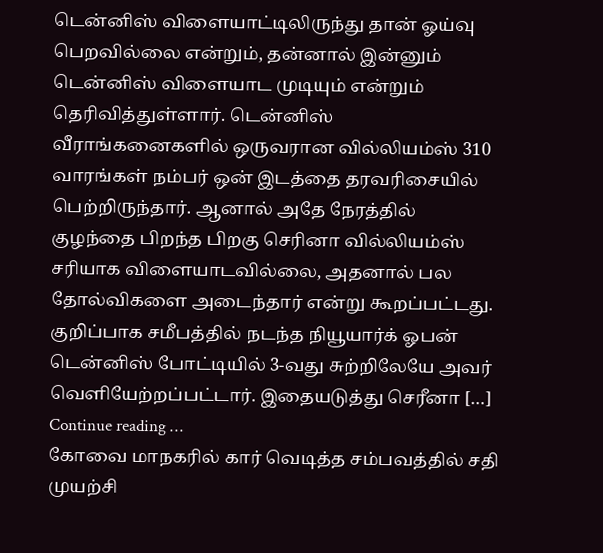டென்னிஸ் விளையாட்டிலிருந்து தான் ஓய்வு பெறவில்லை என்றும், தன்னால் இன்னும் டென்னிஸ் விளையாட முடியும் என்றும் தெரிவித்துள்ளார். டென்னிஸ் வீராங்கனைகளில் ஒருவரான வில்லியம்ஸ் 310 வாரங்கள் நம்பர் ஒன் இடத்தை தரவரிசையில் பெற்றிருந்தார். ஆனால் அதே நேரத்தில் குழந்தை பிறந்த பிறகு செரினா வில்லியம்ஸ் சரியாக விளையாடவில்லை, அதனால் பல தோல்விகளை அடைந்தார் என்று கூறப்பட்டது. குறிப்பாக சமீபத்தில் நடந்த நியூயார்க் ஓபன் டென்னிஸ் போட்டியில் 3-வது சுற்றிலேயே அவர் வெளியேற்றப்பட்டார். இதையடுத்து செரீனா […]
Continue reading …
கோவை மாநகரில் கார் வெடித்த சம்பவத்தில் சதி முயற்சி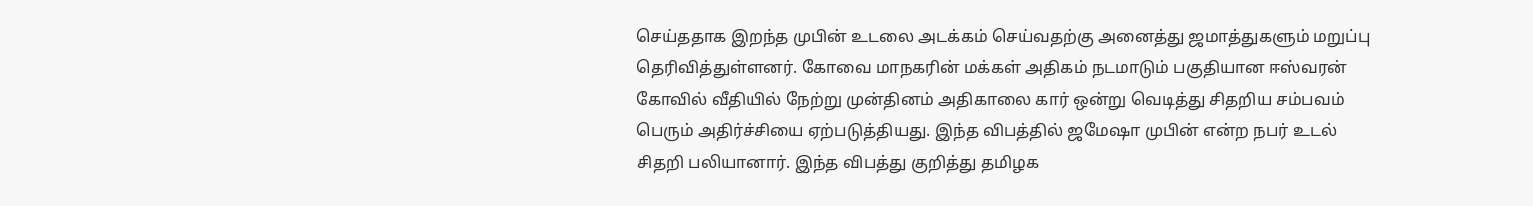செய்ததாக இறந்த முபின் உடலை அடக்கம் செய்வதற்கு அனைத்து ஜமாத்துகளும் மறுப்பு தெரிவித்துள்ளனர். கோவை மாநகரின் மக்கள் அதிகம் நடமாடும் பகுதியான ஈஸ்வரன் கோவில் வீதியில் நேற்று முன்தினம் அதிகாலை கார் ஒன்று வெடித்து சிதறிய சம்பவம் பெரும் அதிர்ச்சியை ஏற்படுத்தியது. இந்த விபத்தில் ஜமேஷா முபின் என்ற நபர் உடல் சிதறி பலியானார். இந்த விபத்து குறித்து தமிழக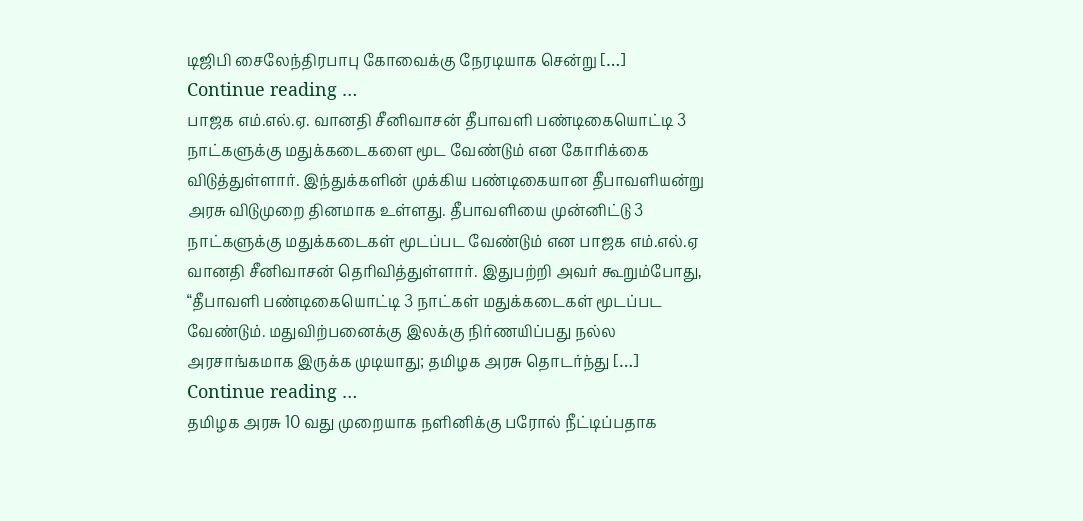டிஜிபி சைலேந்திரபாபு கோவைக்கு நேரடியாக சென்று […]
Continue reading …
பாஜக எம்.எல்.ஏ. வானதி சீனிவாசன் தீபாவளி பண்டிகையொட்டி 3 நாட்களுக்கு மதுக்கடைகளை மூட வேண்டும் என கோரிக்கை விடுத்துள்ளார். இந்துக்களின் முக்கிய பண்டிகையான தீபாவளியன்று அரசு விடுமுறை தினமாக உள்ளது. தீபாவளியை முன்னிட்டு 3 நாட்களுக்கு மதுக்கடைகள் மூடப்பட வேண்டும் என பாஜக எம்.எல்.ஏ வானதி சீனிவாசன் தெரிவித்துள்ளார். இதுபற்றி அவர் கூறும்போது, “தீபாவளி பண்டிகையொட்டி 3 நாட்கள் மதுக்கடைகள் மூடப்பட வேண்டும். மதுவிற்பனைக்கு இலக்கு நிர்ணயிப்பது நல்ல அரசாங்கமாக இருக்க முடியாது; தமிழக அரசு தொடர்ந்து […]
Continue reading …
தமிழக அரசு 10 வது முறையாக நளினிக்கு பரோல் நீட்டிப்பதாக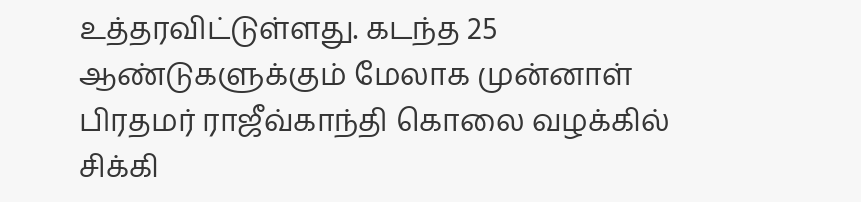உத்தரவிட்டுள்ளது. கடந்த 25 ஆண்டுகளுக்கும் மேலாக முன்னாள் பிரதமர் ராஜீவ்காந்தி கொலை வழக்கில் சிக்கி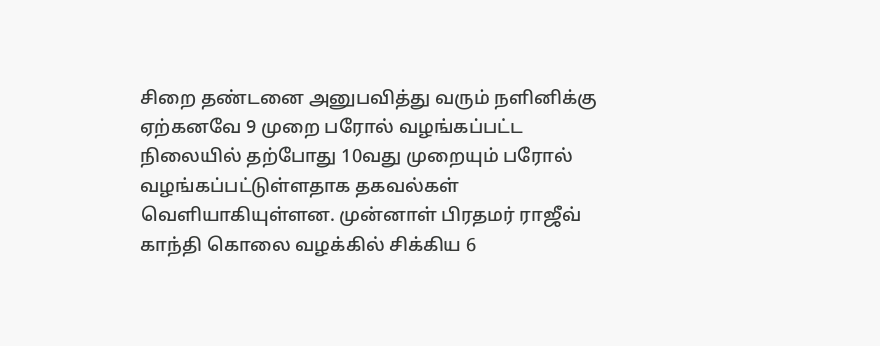சிறை தண்டனை அனுபவித்து வரும் நளினிக்கு ஏற்கனவே 9 முறை பரோல் வழங்கப்பட்ட நிலையில் தற்போது 10வது முறையும் பரோல் வழங்கப்பட்டுள்ளதாக தகவல்கள் வெளியாகியுள்ளன. முன்னாள் பிரதமர் ராஜீவ் காந்தி கொலை வழக்கில் சிக்கிய 6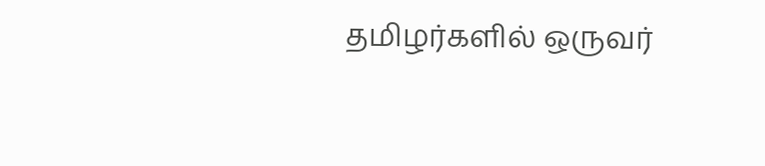தமிழர்களில் ஒருவர்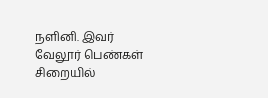நளினி. இவர் வேலூர் பெண்கள் சிறையில்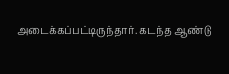அடைக்கப்பட்டிருந்தார். கடந்த ஆண்டு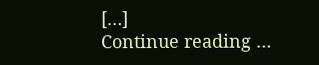[…]
Continue reading …